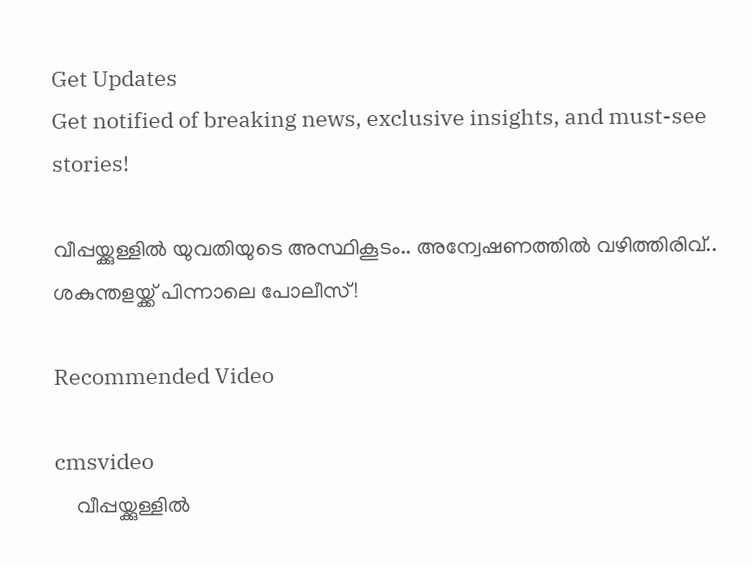Get Updates
Get notified of breaking news, exclusive insights, and must-see stories!

വീപ്പയ്ക്കുള്ളിൽ യുവതിയുടെ അസ്ഥികൂടം.. അന്വേഷണത്തിൽ വഴിത്തിരിവ്.. ശകുന്തളയ്ക്ക് പിന്നാലെ പോലീസ്!

Recommended Video

cmsvideo
    വീപ്പയ്ക്കുള്ളിൽ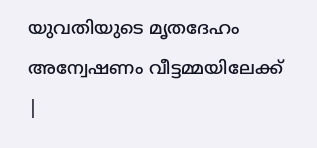യുവതിയുടെ മൃതദേഹം അന്വേഷണം വീട്ടമ്മയിലേക്ക് |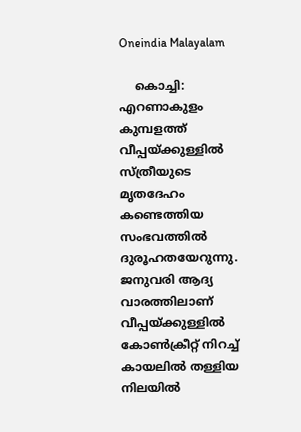Oneindia Malayalam

    കൊച്ചി: എറണാകുളം കുമ്പളത്ത് വീപ്പയ്ക്കുള്ളില്‍ സ്ത്രീയുടെ മൃതദേഹം കണ്ടെത്തിയ സംഭവത്തില്‍ ദുരൂഹതയേറുന്നു. ജനുവരി ആദ്യ വാരത്തിലാണ് വീപ്പയ്ക്കുള്ളില്‍ കോണ്‍ക്രീറ്റ് നിറച്ച് കായലില്‍ തള്ളിയ നിലയില്‍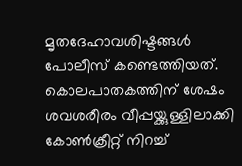മൃതദേഹാവശിഷ്ടങ്ങള്‍ പോലീസ് കണ്ടെത്തിയത്. കൊലപാതകത്തിന് ശേഷം ശവശരീരം വീപ്പയ്ക്കുള്ളിലാക്കി കോണ്‍ക്രീറ്റ് നിറച്ച്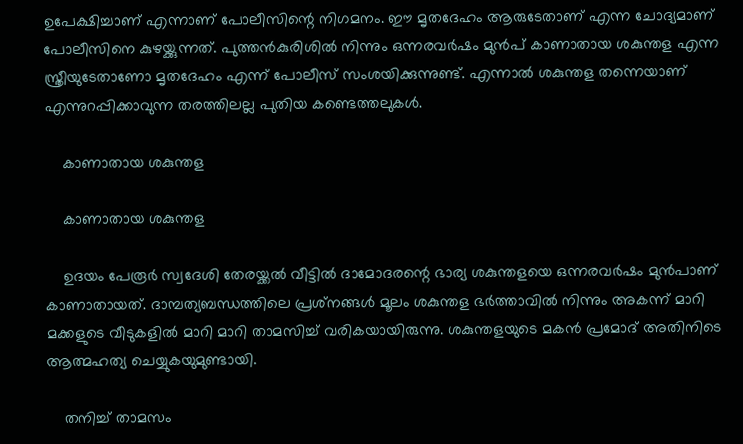ഉപേക്ഷിച്ചാണ് എന്നാണ് പോലീസിന്റെ നിഗമനം. ഈ മൃതദേഹം ആരുടേതാണ് എന്ന ചോദ്യമാണ് പോലീസിനെ കുഴയ്ക്കുന്നത്. പുത്തന്‍കുരിശില്‍ നിന്നും ഒന്നരവര്‍ഷം മുന്‍പ് കാണാതായ ശകുന്തള എന്ന സ്ത്രീയുടേതാണോ മൃതദേഹം എന്ന് പോലീസ് സംശയിക്കുന്നുണ്ട്. എന്നാല്‍ ശകുന്തള തന്നെയാണ് എന്നുറപ്പിക്കാവുന്ന തരത്തിലല്ല പുതിയ കണ്ടെത്തലുകള്‍.

    കാണാതായ ശകുന്തള

    കാണാതായ ശകുന്തള

    ഉദയം പേരൂര്‍ സ്വദേശി തേരയ്ക്കല്‍ വീട്ടില്‍ ദാമോദരന്റെ ഭാര്യ ശകുന്തളയെ ഒന്നരവര്‍ഷം മുന്‍പാണ് കാണാതായത്. ദാമ്പത്യബന്ധത്തിലെ പ്രശ്‌നങ്ങള്‍ മൂലം ശകുന്തള ഭര്‍ത്താവില്‍ നിന്നും അകന്ന് മാറി മക്കളുടെ വീടുകളില്‍ മാറി മാറി താമസിച്ച് വരികയായിരുന്നു. ശകുന്തളയുടെ മകന്‍ പ്രമോദ് അതിനിടെ ആത്മഹത്യ ചെയ്യുകയുമുണ്ടായി.

    തനിച്ച് താമസം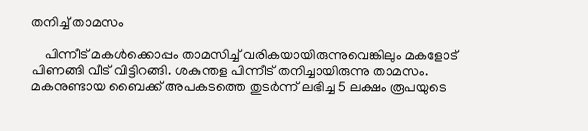തനിച്ച് താമസം

    പിന്നീട് മകള്‍ക്കൊപ്പം താമസിച്ച് വരികയായിരുന്നുവെങ്കിലും മകളോട് പിണങ്ങി വീട് വിട്ടിറങ്ങി. ശകുന്തള പിന്നീട് തനിച്ചായിരുന്നു താമസം. മകനുണ്ടായ ബൈക്ക് അപകടത്തെ തുടര്‍ന്ന് ലഭിച്ച 5 ലക്ഷം രൂപയുടെ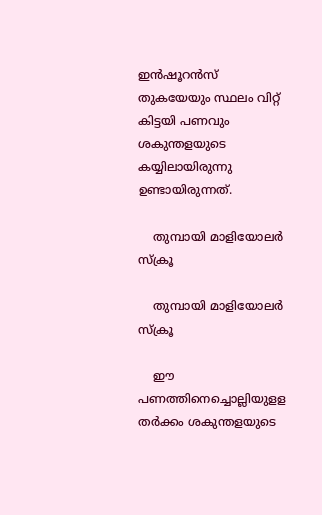ഇന്‍ഷൂറന്‍സ് തുകയേയും സ്ഥലം വിറ്റ് കിട്ടയി പണവും ശകുന്തളയുടെ കയ്യിലായിരുന്നു ഉണ്ടായിരുന്നത്.

    തുമ്പായി മാളിയോലര്‍ സ്‌ക്രൂ

    തുമ്പായി മാളിയോലര്‍ സ്‌ക്രൂ

    ഈ പണത്തിനെച്ചൊല്ലിയുളള തര്‍ക്കം ശകുന്തളയുടെ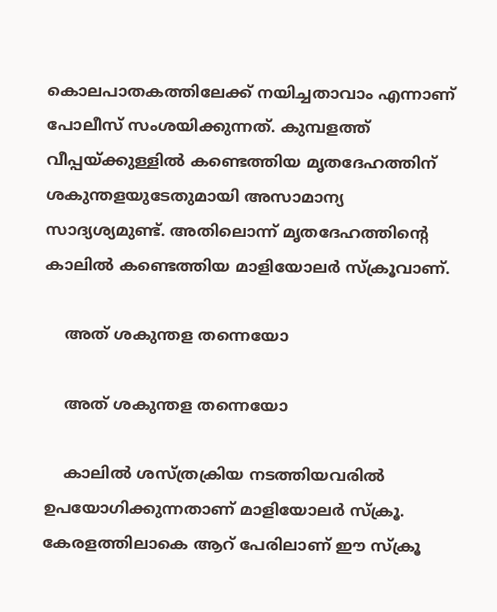കൊലപാതകത്തിലേക്ക് നയിച്ചതാവാം എന്നാണ് പോലീസ് സംശയിക്കുന്നത്. കുമ്പളത്ത് വീപ്പയ്ക്കുള്ളില്‍ കണ്ടെത്തിയ മൃതദേഹത്തിന് ശകുന്തളയുടേതുമായി അസാമാന്യ സാദ്യശ്യമുണ്ട്. അതിലൊന്ന് മൃതദേഹത്തിന്റെ കാലില്‍ കണ്ടെത്തിയ മാളിയോലര്‍ സ്‌ക്രൂവാണ്.

    അത് ശകുന്തള തന്നെയോ

    അത് ശകുന്തള തന്നെയോ

    കാലില്‍ ശസ്ത്രക്രിയ നടത്തിയവരില്‍ ഉപയോഗിക്കുന്നതാണ് മാളിയോലര്‍ സ്‌ക്രൂ. കേരളത്തിലാകെ ആറ് പേരിലാണ് ഈ സ്‌ക്രൂ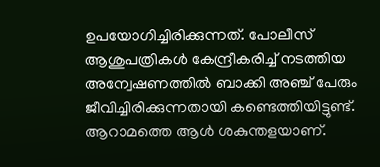ഉപയോഗിച്ചിരിക്കുന്നത്. പോലീസ് ആശുപത്രികള്‍ കേന്ദ്രീകരിച്ച് നടത്തിയ അന്വേഷണത്തില്‍ ബാക്കി അഞ്ച് പേരും ജീവിച്ചിരിക്കുന്നതായി കണ്ടെത്തിയിട്ടുണ്ട്. ആറാമത്തെ ആള്‍ ശകുന്തളയാണ്.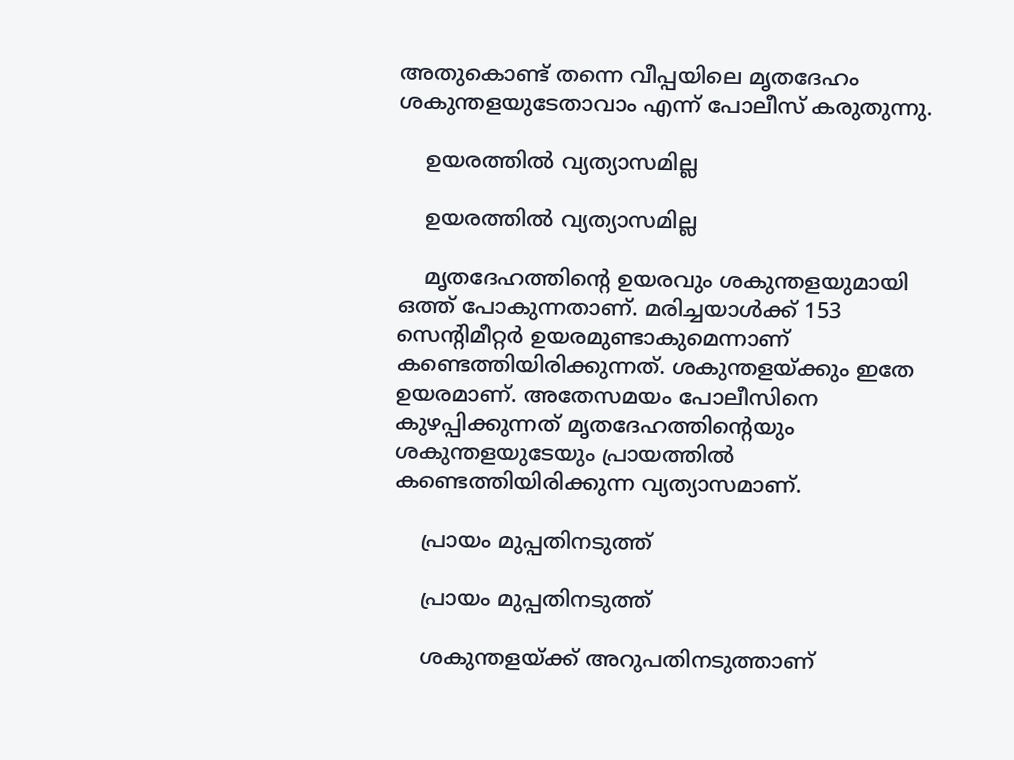അതുകൊണ്ട് തന്നെ വീപ്പയിലെ മൃതദേഹം ശകുന്തളയുടേതാവാം എന്ന് പോലീസ് കരുതുന്നു.

    ഉയരത്തിൽ വ്യത്യാസമില്ല

    ഉയരത്തിൽ വ്യത്യാസമില്ല

    മൃതദേഹത്തിന്റെ ഉയരവും ശകുന്തളയുമായി ഒത്ത് പോകുന്നതാണ്. മരിച്ചയാള്‍ക്ക് 153 സെന്റിമീറ്റര്‍ ഉയരമുണ്ടാകുമെന്നാണ് കണ്ടെത്തിയിരിക്കുന്നത്. ശകുന്തളയ്ക്കും ഇതേ ഉയരമാണ്. അതേസമയം പോലീസിനെ കുഴപ്പിക്കുന്നത് മൃതദേഹത്തിന്റെയും ശകുന്തളയുടേയും പ്രായത്തില്‍ കണ്ടെത്തിയിരിക്കുന്ന വ്യത്യാസമാണ്.

    പ്രായം മുപ്പതിനടുത്ത്

    പ്രായം മുപ്പതിനടുത്ത്

    ശകുന്തളയ്ക്ക് അറുപതിനടുത്താണ്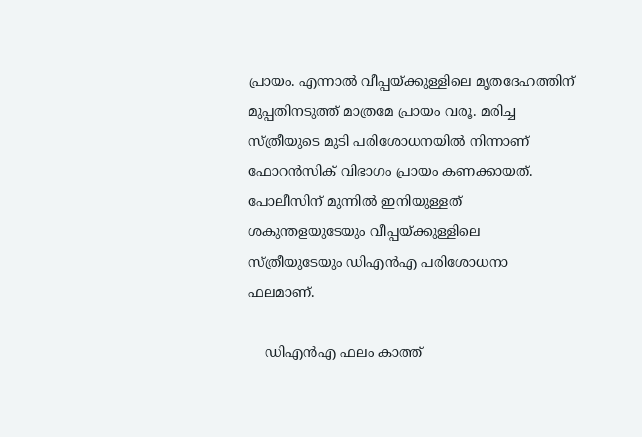പ്രായം. എന്നാല്‍ വീപ്പയ്ക്കുള്ളിലെ മൃതദേഹത്തിന് മുപ്പതിനടുത്ത് മാത്രമേ പ്രായം വരൂ. മരിച്ച സ്ത്രീയുടെ മുടി പരിശോധനയില്‍ നിന്നാണ് ഫോറന്‍സിക് വിഭാഗം പ്രായം കണക്കായത്. പോലീസിന് മുന്നില്‍ ഇനിയുള്ളത് ശകുന്തളയുടേയും വീപ്പയ്ക്കുള്ളിലെ സ്ത്രീയുടേയും ഡിഎന്‍എ പരിശോധനാ ഫലമാണ്.

    ഡിഎൻഎ ഫലം കാത്ത്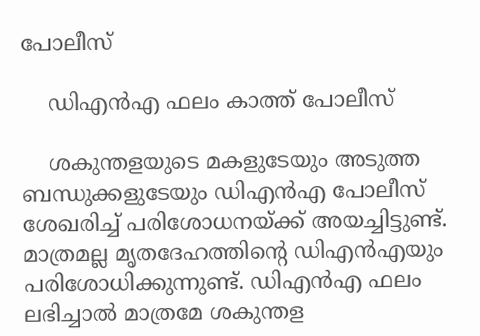പോലീസ്

    ഡിഎൻഎ ഫലം കാത്ത് പോലീസ്

    ശകുന്തളയുടെ മകളുടേയും അടുത്ത ബന്ധുക്കളുടേയും ഡിഎന്‍എ പോലീസ് ശേഖരിച്ച് പരിശോധനയ്ക്ക് അയച്ചിട്ടുണ്ട്. മാത്രമല്ല മൃതദേഹത്തിന്റെ ഡിഎന്‍എയും പരിശോധിക്കുന്നുണ്ട്. ഡിഎന്‍എ ഫലം ലഭിച്ചാല്‍ മാത്രമേ ശകുന്തള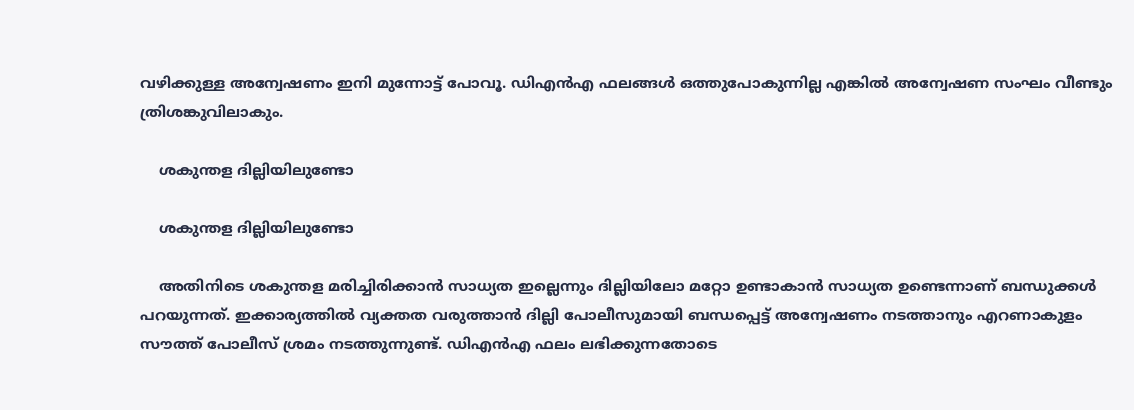വഴിക്കുള്ള അന്വേഷണം ഇനി മുന്നോട്ട് പോവൂ. ഡിഎന്‍എ ഫലങ്ങള്‍ ഒത്തുപോകുന്നില്ല എങ്കില്‍ അന്വേഷണ സംഘം വീണ്ടും ത്രിശങ്കുവിലാകും.

    ശകുന്തള ദില്ലിയിലുണ്ടോ

    ശകുന്തള ദില്ലിയിലുണ്ടോ

    അതിനിടെ ശകുന്തള മരിച്ചിരിക്കാന്‍ സാധ്യത ഇല്ലെന്നും ദില്ലിയിലോ മറ്റോ ഉണ്ടാകാന്‍ സാധ്യത ഉണ്ടെന്നാണ് ബന്ധുക്കള്‍ പറയുന്നത്. ഇക്കാര്യത്തില്‍ വ്യക്തത വരുത്താന്‍ ദില്ലി പോലീസുമായി ബന്ധപ്പെട്ട് അന്വേഷണം നടത്താനും എറണാകുളം സൗത്ത് പോലീസ് ശ്രമം നടത്തുന്നുണ്ട്. ഡിഎന്‍എ ഫലം ലഭിക്കുന്നതോടെ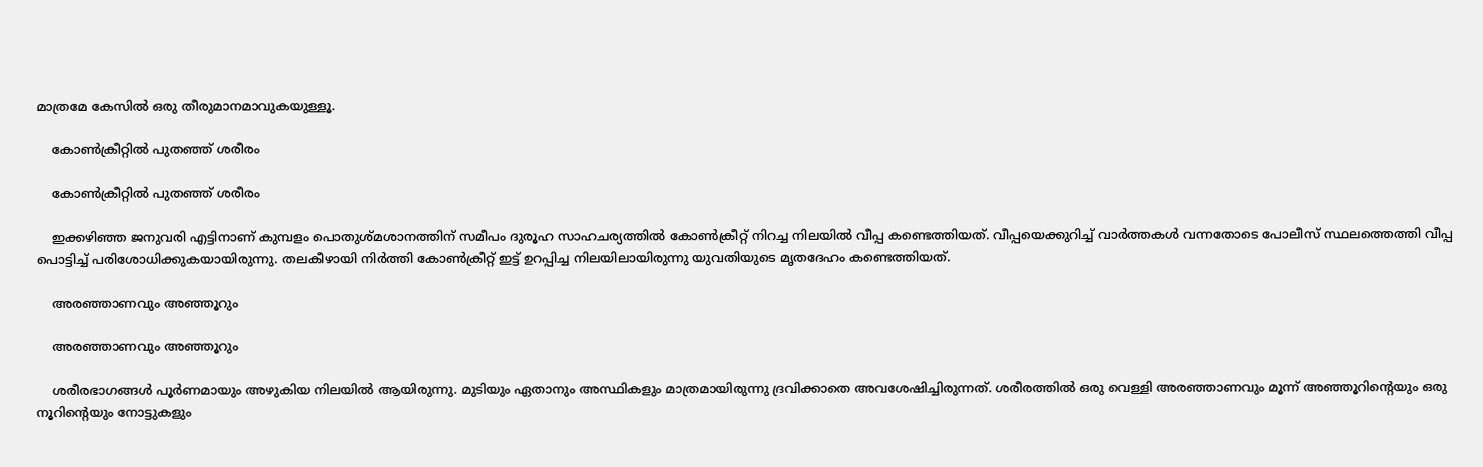മാത്രമേ കേസില്‍ ഒരു തീരുമാനമാവുകയുള്ളൂ.

    കോൺക്രീറ്റിൽ പുതഞ്ഞ് ശരീരം

    കോൺക്രീറ്റിൽ പുതഞ്ഞ് ശരീരം

    ഇക്കഴിഞ്ഞ ജനുവരി എട്ടിനാണ് കുമ്പളം പൊതുശ്മശാനത്തിന് സമീപം ദുരൂഹ സാഹചര്യത്തില്‍ കോണ്‍ക്രീറ്റ് നിറച്ച നിലയില്‍ വീപ്പ കണ്ടെത്തിയത്. വീപ്പയെക്കുറിച്ച് വാര്‍ത്തകള്‍ വന്നതോടെ പോലീസ് സ്ഥലത്തെത്തി വീപ്പ പൊട്ടിച്ച് പരിശോധിക്കുകയായിരുന്നു. തലകീഴായി നിര്‍ത്തി കോണ്‍ക്രീറ്റ് ഇട്ട് ഉറപ്പിച്ച നിലയിലായിരുന്നു യുവതിയുടെ മൃതദേഹം കണ്ടെത്തിയത്.

    അരഞ്ഞാണവും അഞ്ഞൂറും

    അരഞ്ഞാണവും അഞ്ഞൂറും

    ശരീരഭാഗങ്ങള്‍ പൂര്‍ണമായും അഴുകിയ നിലയില്‍ ആയിരുന്നു. മുടിയും ഏതാനും അസ്ഥികളും മാത്രമായിരുന്നു ദ്രവിക്കാതെ അവശേഷിച്ചിരുന്നത്. ശരീരത്തില്‍ ഒരു വെള്ളി അരഞ്ഞാണവും മൂന്ന് അഞ്ഞൂറിന്റെയും ഒരു നൂറിന്റെയും നോട്ടുകളും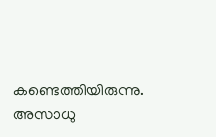കണ്ടെത്തിയിരുന്നു. അസാധു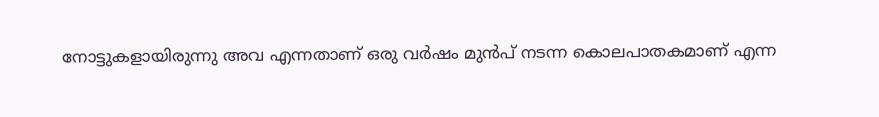നോട്ടുകളായിരുന്നു അവ എന്നതാണ് ഒരു വര്‍ഷം മുന്‍പ് നടന്ന കൊലപാതകമാണ് എന്ന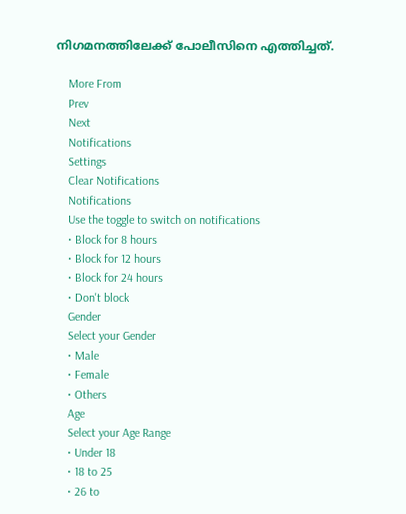നിഗമനത്തിലേക്ക് പോലീസിനെ എത്തിച്ചത്.

    More From
    Prev
    Next
    Notifications
    Settings
    Clear Notifications
    Notifications
    Use the toggle to switch on notifications
    • Block for 8 hours
    • Block for 12 hours
    • Block for 24 hours
    • Don't block
    Gender
    Select your Gender
    • Male
    • Female
    • Others
    Age
    Select your Age Range
    • Under 18
    • 18 to 25
    • 26 to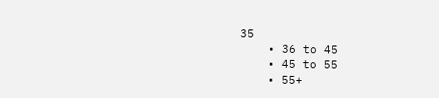35
    • 36 to 45
    • 45 to 55
    • 55+